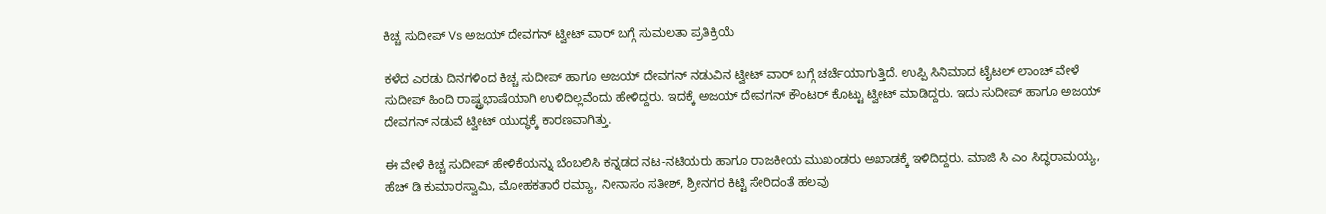ಕಿಚ್ಚ ಸುದೀಪ್ Vs ಅಜಯ್ ದೇವಗನ್ ಟ್ವೀಟ್ ವಾರ್ ಬಗ್ಗೆ ಸುಮಲತಾ ಪ್ರತಿಕ್ರಿಯೆ

ಕಳೆದ ಎರಡು ದಿನಗಳಿಂದ ಕಿಚ್ಚ ಸುದೀಪ್ ಹಾಗೂ ಅಜಯ್ ದೇವಗನ್ ನಡುವಿನ ಟ್ವೀಟ್ ವಾರ್ ಬಗ್ಗೆ ಚರ್ಚೆಯಾಗುತ್ತಿದೆ. ಉಪ್ಪಿ ಸಿನಿಮಾದ ಟೈಟಲ್ ಲಾಂಚ್ ವೇಳೆ ಸುದೀಪ್ ಹಿಂದಿ ರಾಷ್ಟ್ರಭಾಷೆಯಾಗಿ ಉಳಿದಿಲ್ಲವೆಂದು ಹೇಳಿದ್ದರು. ಇದಕ್ಕೆ ಅಜಯ್ ದೇವಗನ್ ಕೌಂಟರ್ ಕೊಟ್ಟು ಟ್ವೀಟ್ ಮಾಡಿದ್ದರು. ಇದು ಸುದೀಪ್ ಹಾಗೂ ಅಜಯ್ ದೇವಗನ್ ನಡುವೆ ಟ್ವೀಟ್ ಯುದ್ಧಕ್ಕೆ ಕಾರಣವಾಗಿತ್ತು.

ಈ ವೇಳೆ ಕಿಚ್ಚ ಸುದೀಪ್ ಹೇಳಿಕೆಯನ್ನು ಬೆಂಬಲಿಸಿ ಕನ್ನಡದ ನಟ-ನಟಿಯರು ಹಾಗೂ ರಾಜಕೀಯ ಮುಖಂಡರು ಅಖಾಡಕ್ಕೆ ಇಳಿದಿದ್ದರು. ಮಾಜಿ ಸಿ ಎಂ ಸಿದ್ಧರಾಮಯ್ಯ, ಹೆಚ್ ಡಿ ಕುಮಾರಸ್ವಾಮಿ, ಮೋಹಕತಾರೆ ರಮ್ಯಾ, ನೀನಾಸಂ ಸತೀಶ್, ಶ್ರೀನಗರ ಕಿಟ್ಟಿ ಸೇರಿದಂತೆ ಹಲವು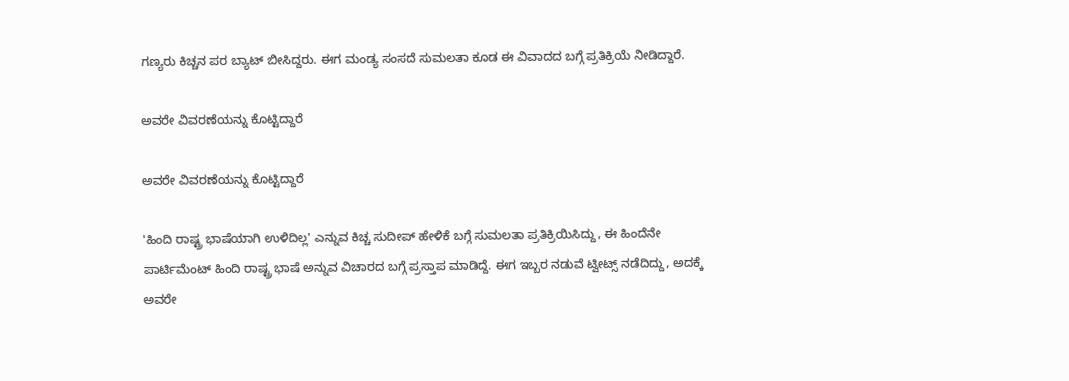ಗಣ್ಯರು ಕಿಚ್ಚನ ಪರ ಬ್ಯಾಟ್ ಬೀಸಿದ್ದರು. ಈಗ ಮಂಡ್ಯ ಸಂಸದೆ ಸುಮಲತಾ ಕೂಡ ಈ ವಿವಾದದ ಬಗ್ಗೆ ಪ್ರತಿಕ್ರಿಯೆ ನೀಡಿದ್ದಾರೆ.

ಅವರೇ ವಿವರಣೆಯನ್ನು ಕೊಟ್ಟಿದ್ದಾರೆ

ಅವರೇ ವಿವರಣೆಯನ್ನು ಕೊಟ್ಟಿದ್ದಾರೆ

'ಹಿಂದಿ ರಾಷ್ಟ್ರ ಭಾಷೆಯಾಗಿ ಉಳಿದಿಲ್ಲ' ಎನ್ನುವ ಕಿಚ್ಚ ಸುದೀಪ್ ಹೇಳಿಕೆ ಬಗ್ಗೆ ಸುಮಲತಾ ಪ್ರತಿಕ್ರಿಯಿಸಿದ್ದು, ಈ ಹಿಂದೆನೇ ಪಾರ್ಟಿಮೆಂಟ್ ಹಿಂದಿ ರಾಷ್ಟ್ರ ಭಾಷೆ ಅನ್ನುವ ವಿಚಾರದ ಬಗ್ಗೆ ಪ್ರಸ್ತಾಪ ಮಾಡಿದ್ದೆ. ಈಗ ಇಬ್ಬರ ನಡುವೆ ಟ್ವೀಟ್ಸ್ ನಡೆದಿದ್ದು, ಅದಕ್ಕೆ ಅವರೇ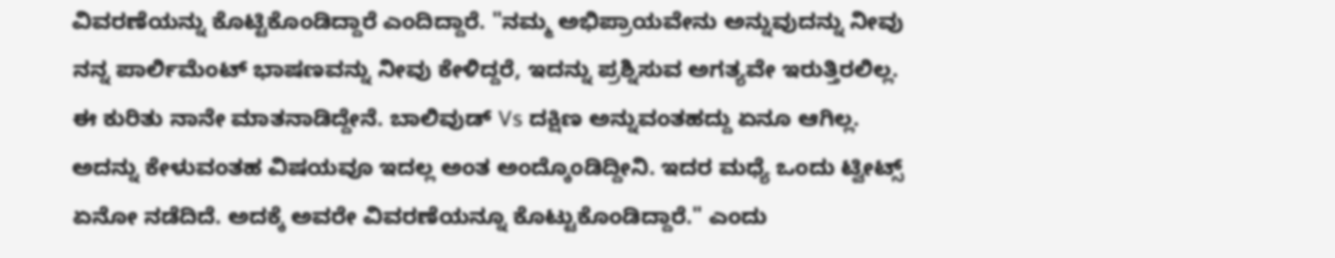ವಿವರಣೆಯನ್ನು ಕೊಟ್ಟಿಕೊಂಡಿದ್ದಾರೆ ಎಂದಿದ್ದಾರೆ. "ನಮ್ಮ ಅಭಿಪ್ರಾಯವೇನು ಅನ್ನುವುದನ್ನು ನೀವು ನನ್ನ ಪಾರ್ಲಿಮೆಂಟ್ ಭಾಷಣವನ್ನು ನೀವು ಕೇಳಿದ್ದರೆ, ಇದನ್ನು ಪ್ರಶ್ನಿಸುವ ಅಗತ್ಯವೇ ಇರುತ್ತಿರಲಿಲ್ಲ. ಈ ಕುರಿತು ನಾನೇ ಮಾತನಾಡಿದ್ದೇನೆ. ಬಾಲಿವುಡ್ Vs ದಕ್ಷಿಣ ಅನ್ನುವಂತಹದ್ದು ಏನೂ ಆಗಿಲ್ಲ. ಅದನ್ನು ಕೇಳುವಂತಹ ವಿಷಯವೂ ಇದಲ್ಲ ಅಂತ ಅಂದ್ಕೊಂಡಿದ್ದೀನಿ. ಇದರ ಮಧ್ಯೆ ಒಂದು ಟ್ವೀಟ್ಸ್ ಏನೋ ನಡೆದಿದೆ. ಅದಕ್ಕೆ ಅವರೇ ವಿವರಣೆಯನ್ನೂ ಕೊಟ್ಟುಕೊಂಡಿದ್ದಾರೆ." ಎಂದು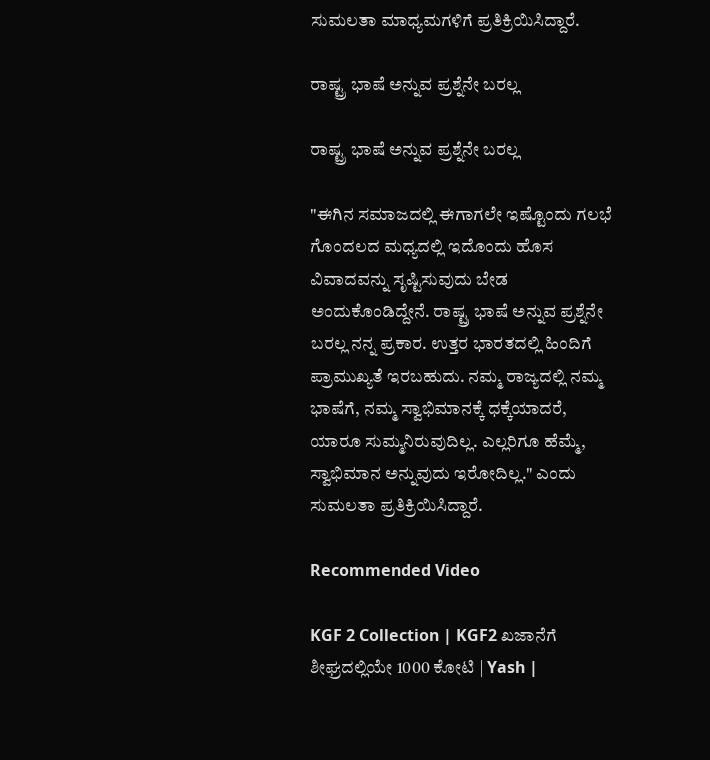ಸುಮಲತಾ ಮಾಧ್ಯಮಗಳಿಗೆ ಪ್ರತಿಕ್ರಿಯಿಸಿದ್ದಾರೆ.

ರಾಷ್ಟ್ರ ಭಾಷೆ ಅನ್ನುವ ಪ್ರಶ್ನೆನೇ ಬರಲ್ಲ

ರಾಷ್ಟ್ರ ಭಾಷೆ ಅನ್ನುವ ಪ್ರಶ್ನೆನೇ ಬರಲ್ಲ

"ಈಗಿನ ಸಮಾಜದಲ್ಲಿ ಈಗಾಗಲೇ ಇಷ್ಟೊಂದು ಗಲಭೆ ಗೊಂದಲದ ಮಧ್ಯದಲ್ಲಿ ಇದೊಂದು ಹೊಸ ವಿವಾದವನ್ನು ಸೃಷ್ಟಿಸುವುದು ಬೇಡ ಅಂದುಕೊಂಡಿದ್ದೇನೆ. ರಾಷ್ಟ್ರ ಭಾಷೆ ಅನ್ನುವ ಪ್ರಶ್ನೆನೇ ಬರಲ್ಲ ನನ್ನ ಪ್ರಕಾರ. ಉತ್ತರ ಭಾರತದಲ್ಲಿ ಹಿಂದಿಗೆ ಪ್ರಾಮುಖ್ಯತೆ ಇರಬಹುದು. ನಮ್ಮ ರಾಜ್ಯದಲ್ಲಿ ನಮ್ಮ ಭಾಷೆಗೆ, ನಮ್ಮ ಸ್ವಾಭಿಮಾನಕ್ಕೆ ಧಕ್ಕೆಯಾದರೆ, ಯಾರೂ ಸುಮ್ಮನಿರುವುದಿಲ್ಲ. ಎಲ್ಲರಿಗೂ ಹೆಮ್ಮೆ, ಸ್ವಾಭಿಮಾನ ಅನ್ನುವುದು ಇರೋದಿಲ್ಲ." ಎಂದು ಸುಮಲತಾ ಪ್ರತಿಕ್ರಿಯಿಸಿದ್ದಾರೆ.

Recommended Video

KGF 2 Collection | KGF2 ಖಜಾನೆಗೆ ಶೀಘ್ರದಲ್ಲಿಯೇ 1000 ಕೋಟಿ | Yash |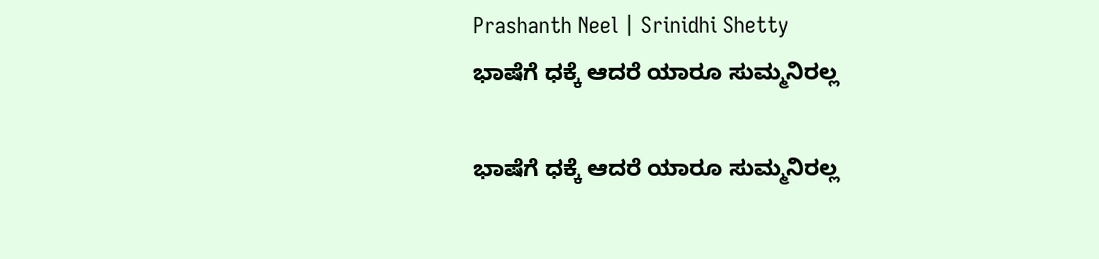Prashanth Neel | Srinidhi Shetty
ಭಾಷೆಗೆ ಧಕ್ಕೆ ಆದರೆ ಯಾರೂ ಸುಮ್ಮನಿರಲ್ಲ

ಭಾಷೆಗೆ ಧಕ್ಕೆ ಆದರೆ ಯಾರೂ ಸುಮ್ಮನಿರಲ್ಲ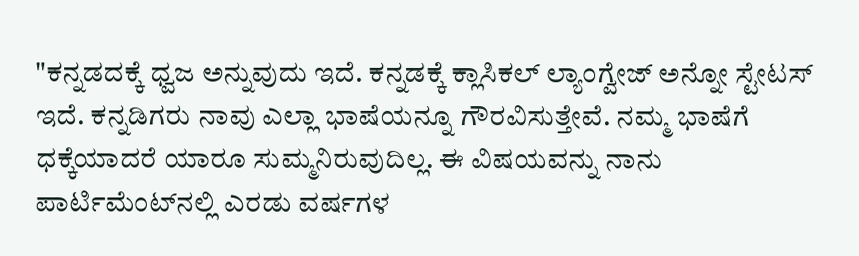"ಕನ್ನಡದಕ್ಕೆ ಧ್ವಜ ಅನ್ನುವುದು ಇದೆ. ಕನ್ನಡಕ್ಕೆ ಕ್ಲಾಸಿಕಲ್ ಲ್ಯಾಂಗ್ವೇಜ್ ಅನ್ನೋ ಸ್ಟೇಟಸ್ ಇದೆ. ಕನ್ನಡಿಗರು ನಾವು ಎಲ್ಲಾ ಭಾಷೆಯನ್ನೂ ಗೌರವಿಸುತ್ತೇವೆ. ನಮ್ಮ ಭಾಷೆಗೆ ಧಕ್ಕೆಯಾದರೆ ಯಾರೂ ಸುಮ್ಮನಿರುವುದಿಲ್ಲ. ಈ ವಿಷಯವನ್ನು ನಾನು ಪಾರ್ಟಿಮೆಂಟ್‌ನಲ್ಲಿ ಎರಡು ವರ್ಷಗಳ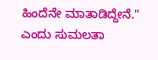ಹಿಂದೆನೇ ಮಾತಾಡಿದ್ದೇನೆ." ಎಂದು ಸುಮಲತಾ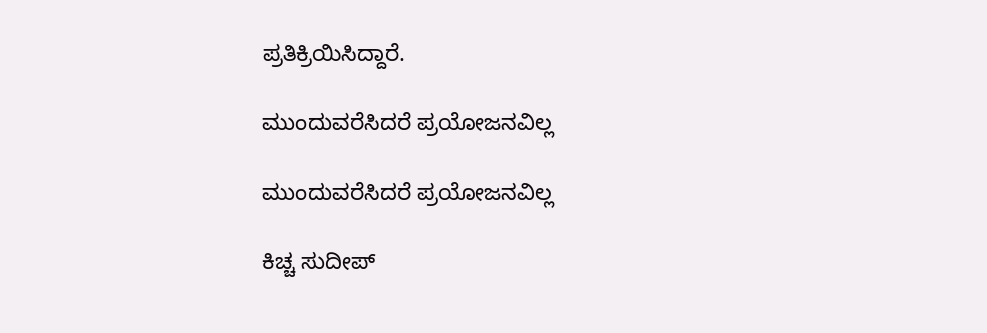ಪ್ರತಿಕ್ರಿಯಿಸಿದ್ದಾರೆ.

ಮುಂದುವರೆಸಿದರೆ ಪ್ರಯೋಜನವಿಲ್ಲ

ಮುಂದುವರೆಸಿದರೆ ಪ್ರಯೋಜನವಿಲ್ಲ

ಕಿಚ್ಚ ಸುದೀಪ್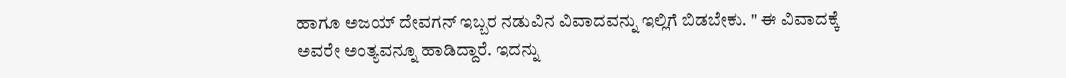ಹಾಗೂ ಅಜಯ್ ದೇವಗನ್ ಇಬ್ಬರ ನಡುವಿನ ವಿವಾದವನ್ನು ಇಲ್ಲಿಗೆ ಬಿಡಬೇಕು. " ಈ ವಿವಾದಕ್ಕೆ ಅವರೇ ಅಂತ್ಯವನ್ನೂ ಹಾಡಿದ್ದಾರೆ. ಇದನ್ನು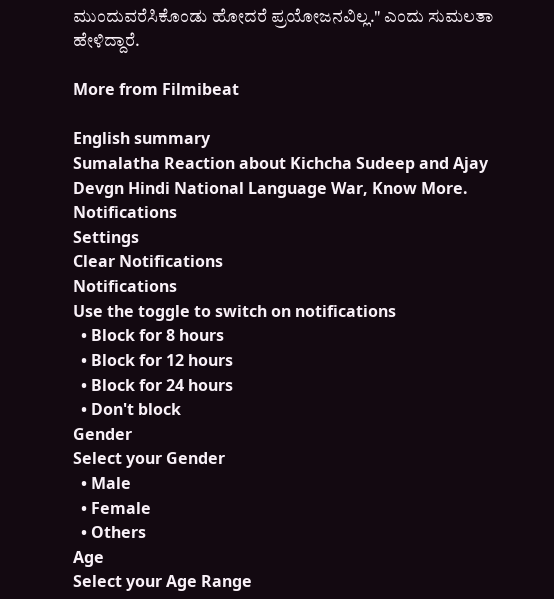ಮುಂದುವರೆಸಿಕೊಂಡು ಹೋದರೆ ಪ್ರಯೋಜನವಿಲ್ಲ." ಎಂದು ಸುಮಲತಾ ಹೇಳಿದ್ದಾರೆ.

More from Filmibeat

English summary
Sumalatha Reaction about Kichcha Sudeep and Ajay Devgn Hindi National Language War, Know More.
Notifications
Settings
Clear Notifications
Notifications
Use the toggle to switch on notifications
  • Block for 8 hours
  • Block for 12 hours
  • Block for 24 hours
  • Don't block
Gender
Select your Gender
  • Male
  • Female
  • Others
Age
Select your Age Range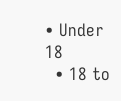• Under 18
  • 18 to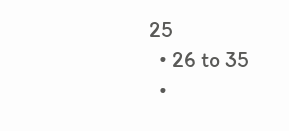25
  • 26 to 35
  •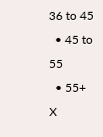36 to 45
  • 45 to 55
  • 55+
X